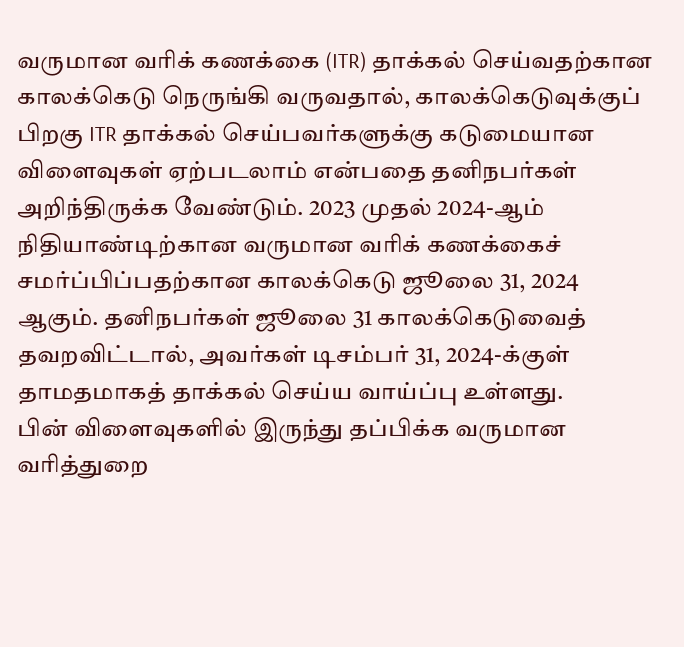வருமான வரிக் கணக்கை (ITR) தாக்கல் செய்வதற்கான காலக்கெடு நெருங்கி வருவதால், காலக்கெடுவுக்குப் பிறகு ITR தாக்கல் செய்பவர்களுக்கு கடுமையான விளைவுகள் ஏற்படலாம் என்பதை தனிநபர்கள் அறிந்திருக்க வேண்டும். 2023 முதல் 2024-ஆம் நிதியாண்டிற்கான வருமான வரிக் கணக்கைச் சமர்ப்பிப்பதற்கான காலக்கெடு ஜூலை 31, 2024 ஆகும். தனிநபர்கள் ஜூலை 31 காலக்கெடுவைத் தவறவிட்டால், அவர்கள் டிசம்பர் 31, 2024-க்குள் தாமதமாகத் தாக்கல் செய்ய வாய்ப்பு உள்ளது.
பின் விளைவுகளில் இருந்து தப்பிக்க வருமான வரித்துறை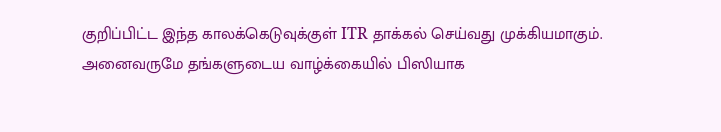குறிப்பிட்ட இந்த காலக்கெடுவுக்குள் ITR தாக்கல் செய்வது முக்கியமாகும். அனைவருமே தங்களுடைய வாழ்க்கையில் பிஸியாக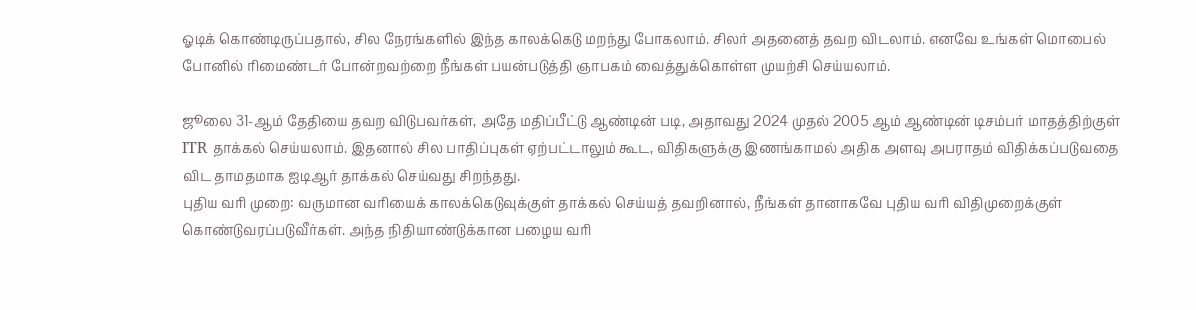ஓடிக் கொண்டிருப்பதால், சில நேரங்களில் இந்த காலக்கெடு மறந்து போகலாம். சிலர் அதனைத் தவற விடலாம். எனவே உங்கள் மொபைல் போனில் ரிமைண்டர் போன்றவற்றை நீங்கள் பயன்படுத்தி ஞாபகம் வைத்துக்கொள்ள முயற்சி செய்யலாம்.

ஜூலை 31-ஆம் தேதியை தவற விடுபவர்கள், அதே மதிப்பீட்டு ஆண்டின் படி, அதாவது 2024 முதல் 2005 ஆம் ஆண்டின் டிசம்பர் மாதத்திற்குள் ITR தாக்கல் செய்யலாம். இதனால் சில பாதிப்புகள் ஏற்பட்டாலும் கூட, விதிகளுக்கு இணங்காமல் அதிக அளவு அபராதம் விதிக்கப்படுவதை விட தாமதமாக ஐடிஆர் தாக்கல் செய்வது சிறந்தது.
புதிய வரி முறை: வருமான வரியைக் காலக்கெடுவுக்குள் தாக்கல் செய்யத் தவறினால், நீங்கள் தானாகவே புதிய வரி விதிமுறைக்குள் கொண்டுவரப்படுவீர்கள். அந்த நிதியாண்டுக்கான பழைய வரி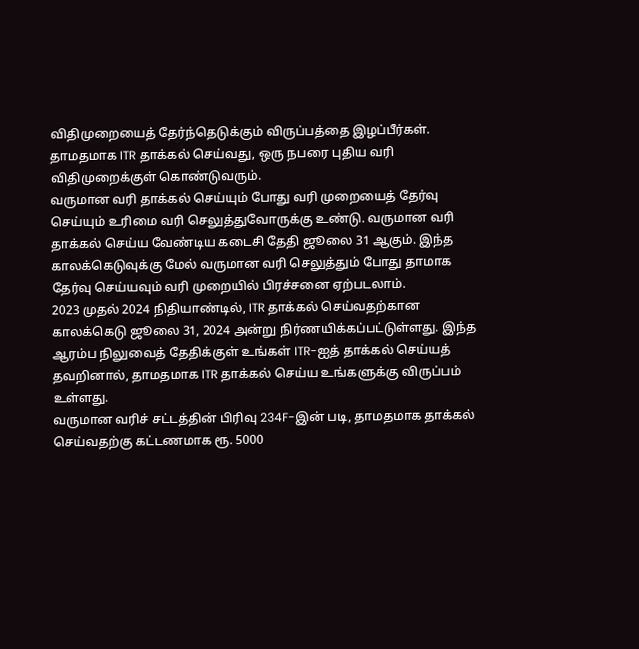விதிமுறையைத் தேர்ந்தெடுக்கும் விருப்பத்தை இழப்பீர்கள். தாமதமாக ITR தாக்கல் செய்வது, ஒரு நபரை புதிய வரி விதிமுறைக்குள் கொண்டுவரும்.
வருமான வரி தாக்கல் செய்யும் போது வரி முறையைத் தேர்வு செய்யும் உரிமை வரி செலுத்துவோருக்கு உண்டு. வருமான வரி தாக்கல் செய்ய வேண்டிய கடைசி தேதி ஜூலை 31 ஆகும். இந்த காலக்கெடுவுக்கு மேல் வருமான வரி செலுத்தும் போது தாமாக தேர்வு செய்யவும் வரி முறையில் பிரச்சனை ஏற்படலாம்.
2023 முதல் 2024 நிதியாண்டில், ITR தாக்கல் செய்வதற்கான காலக்கெடு ஜூலை 31, 2024 அன்று நிர்ணயிக்கப்பட்டுள்ளது. இந்த ஆரம்ப நிலுவைத் தேதிக்குள் உங்கள் ITR-ஐத் தாக்கல் செய்யத் தவறினால், தாமதமாக ITR தாக்கல் செய்ய உங்களுக்கு விருப்பம் உள்ளது.
வருமான வரிச் சட்டத்தின் பிரிவு 234F-இன் படி, தாமதமாக தாக்கல் செய்வதற்கு கட்டணமாக ரூ. 5000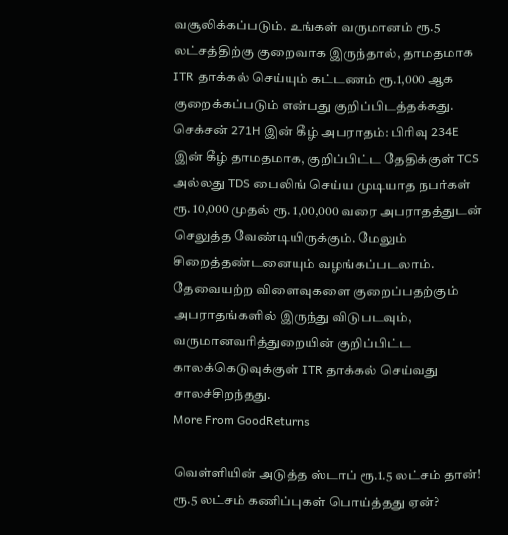வசூலிக்கப்படும். உங்கள் வருமானம் ரூ.5 லட்சத்திற்கு குறைவாக இருந்தால், தாமதமாக ITR தாக்கல் செய்யும் கட்டணம் ரூ.1,000 ஆக குறைக்கப்படும் என்பது குறிப்பிடத்தக்கது.
செக்சன் 271H இன் கீழ் அபராதம்: பிரிவு 234E இன் கீழ் தாமதமாக, குறிப்பிட்ட தேதிக்குள் TCS அல்லது TDS பைலிங் செய்ய முடியாத நபர்கள் ரூ. 10,000 முதல் ரூ. 1,00,000 வரை அபராதத்துடன் செலுத்த வேண்டியிருக்கும். மேலும் சிறைத்தண்டனையும் வழங்கப்படலாம்.
தேவையற்ற விளைவுகளை குறைப்பதற்கும் அபராதங்களில் இருந்து விடுபடவும், வருமானவரித்துறையின் குறிப்பிட்ட காலக்கெடுவுக்குள் ITR தாக்கல் செய்வது சாலச்சிறந்தது.
More From GoodReturns

வெள்ளியின் அடுத்த ஸ்டாப் ரூ.1.5 லட்சம் தான்! ரூ.5 லட்சம் கணிப்புகள் பொய்த்தது ஏன்?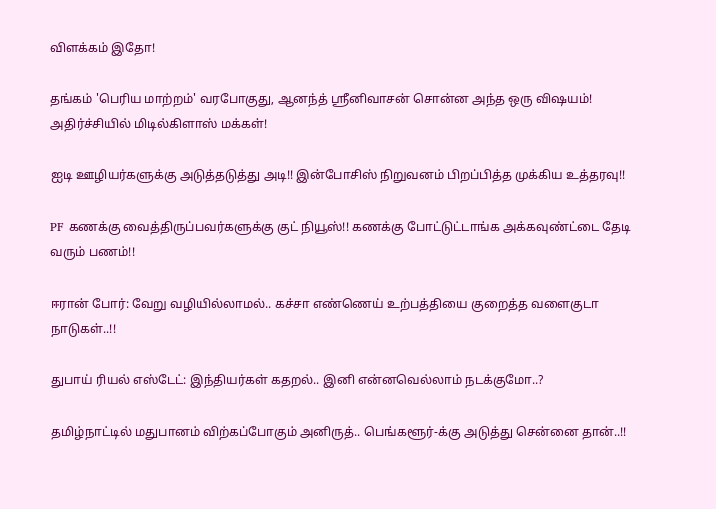விளக்கம் இதோ!

தங்கம் 'பெரிய மாற்றம்' வரபோகுது, ஆனந்த் ஸ்ரீனிவாசன் சொன்ன அந்த ஒரு விஷயம்! அதிர்ச்சியில் மிடில்கிளாஸ் மக்கள்!

ஐடி ஊழியர்களுக்கு அடுத்தடுத்து அடி!! இன்போசிஸ் நிறுவனம் பிறப்பித்த முக்கிய உத்தரவு!!

PF கணக்கு வைத்திருப்பவர்களுக்கு குட் நியூஸ்!! கணக்கு போட்டுட்டாங்க அக்கவுண்ட்டை தேடி வரும் பணம்!!

ஈரான் போர்: வேறு வழியில்லாமல்.. கச்சா எண்ணெய் உற்பத்தியை குறைத்த வளைகுடா நாடுகள்..!!

துபாய் ரியல் எஸ்டேட்: இந்தியர்கள் கதறல்.. இனி என்னவெல்லாம் நடக்குமோ..?

தமிழ்நாட்டில் மதுபானம் விற்கப்போகும் அனிருத்.. பெங்களூர்-க்கு அடுத்து சென்னை தான்..!!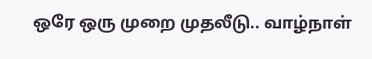ஒரே ஒரு முறை முதலீடு.. வாழ்நாள்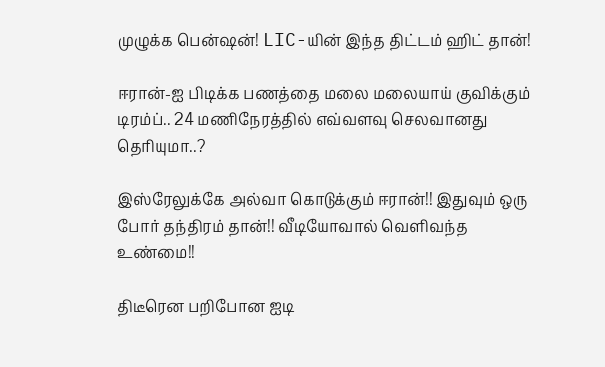முழுக்க பென்ஷன்! LIC-யின் இந்த திட்டம் ஹிட் தான்!

ஈரான்-ஐ பிடிக்க பணத்தை மலை மலையாய் குவிக்கும் டிரம்ப்.. 24 மணிநேரத்தில் எவ்வளவு செலவானது தெரியுமா..?

இஸ்ரேலுக்கே அல்வா கொடுக்கும் ஈரான்!! இதுவும் ஒரு போர் தந்திரம் தான்!! வீடியோவால் வெளிவந்த உண்மை!!

திடீரென பறிபோன ஐடி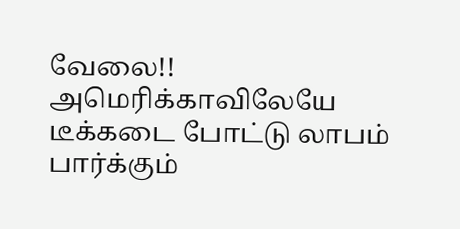வேலை!! அமெரிக்காவிலேயே டீக்கடை போட்டு லாபம் பார்க்கும்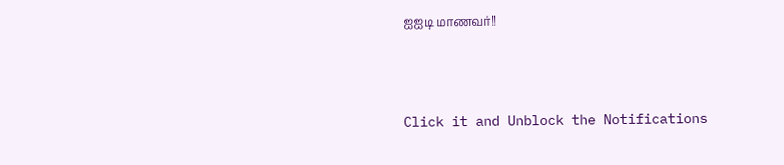ஐஐடி மாணவர்!!



Click it and Unblock the Notifications